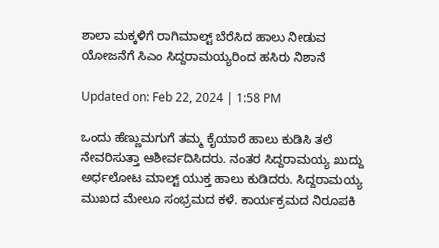ಶಾಲಾ ಮಕ್ಕಳಿಗೆ ರಾಗಿಮಾಲ್ಟ್ ಬೆರೆಸಿದ ಹಾಲು ನೀಡುವ ಯೋಜನೆಗೆ ಸಿಎಂ ಸಿದ್ದರಾಮಯ್ಯರಿಂದ ಹಸಿರು ನಿಶಾನೆ

Updated on: Feb 22, 2024 | 1:58 PM

ಒಂದು ಹೆಣ್ಣುಮಗುಗೆ ತಮ್ಮ ಕೈಯಾರೆ ಹಾಲು ಕುಡಿಸಿ ತಲೆ ನೇವರಿಸುತ್ತಾ ಆಶೀರ್ವದಿಸಿದರು. ನಂತರ ಸಿದ್ದರಾಮಯ್ಯ ಖುದ್ದು ಅರ್ಧಲೋಟ ಮಾಲ್ಟ್ ಯುಕ್ತ ಹಾಲು ಕುಡಿದರು. ಸಿದ್ದರಾಮಯ್ಯ ಮುಖದ ಮೇಲೂ ಸಂಭ್ರಮದ ಕಳೆ. ಕಾರ್ಯಕ್ರಮದ ನಿರೂಪಕಿ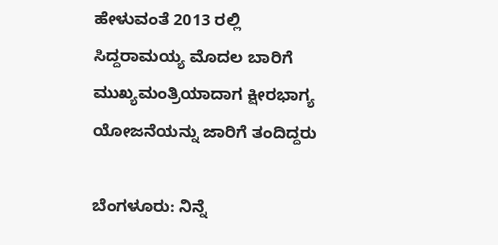ಹೇಳುವಂತೆ 2013 ರಲ್ಲಿ ಸಿದ್ದರಾಮಯ್ಯ ಮೊದಲ ಬಾರಿಗೆ ಮುಖ್ಯಮಂತ್ರಿಯಾದಾಗ ಕ್ಷೀರಭಾಗ್ಯ ಯೋಜನೆಯನ್ನು ಜಾರಿಗೆ ತಂದಿದ್ದರು

ಬೆಂಗಳೂರು: ನಿನ್ನೆ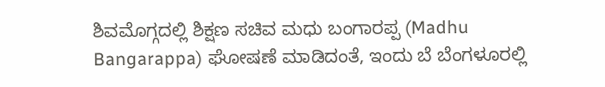ಶಿವಮೊಗ್ಗದಲ್ಲಿ ಶಿಕ್ಷಣ ಸಚಿವ ಮಧು ಬಂಗಾರಪ್ಪ (Madhu Bangarappa) ಘೋಷಣೆ ಮಾಡಿದಂತೆ, ಇಂದು ಬೆ ಬೆಂಗಳೂರಲ್ಲಿ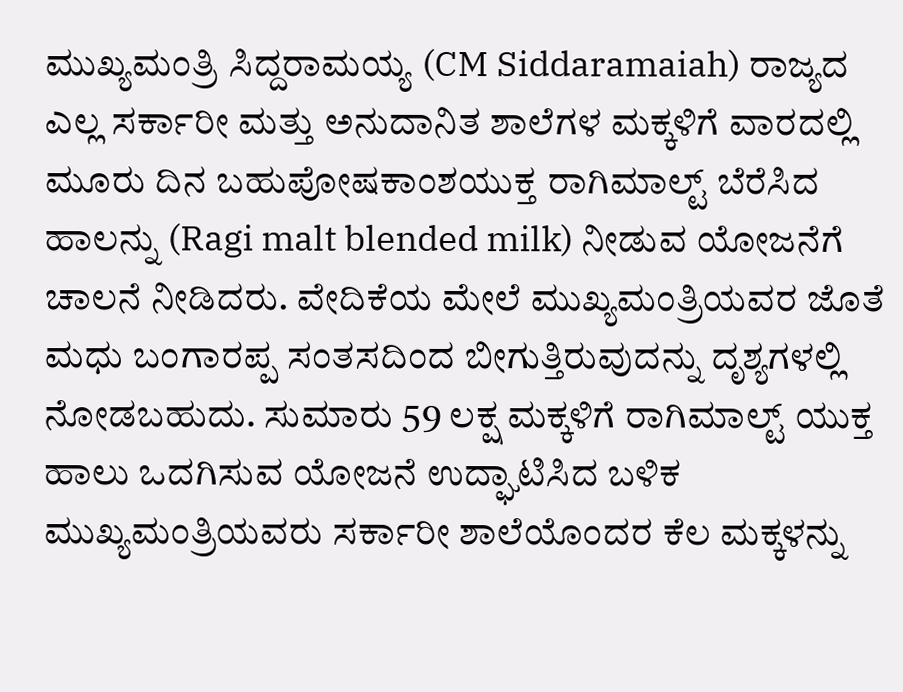ಮುಖ್ಯಮಂತ್ರಿ ಸಿದ್ದರಾಮಯ್ಯ (CM Siddaramaiah) ರಾಜ್ಯದ ಎಲ್ಲ ಸರ್ಕಾರೀ ಮತ್ತು ಅನುದಾನಿತ ಶಾಲೆಗಳ ಮಕ್ಕಳಿಗೆ ವಾರದಲ್ಲಿ ಮೂರು ದಿನ ಬಹುಪೋಷಕಾಂಶಯುಕ್ತ ರಾಗಿಮಾಲ್ಟ್ ಬೆರೆಸಿದ ಹಾಲನ್ನು (Ragi malt blended milk) ನೀಡುವ ಯೋಜನೆಗೆ ಚಾಲನೆ ನೀಡಿದರು. ವೇದಿಕೆಯ ಮೇಲೆ ಮುಖ್ಯಮಂತ್ರಿಯವರ ಜೊತೆ ಮಧು ಬಂಗಾರಪ್ಪ ಸಂತಸದಿಂದ ಬೀಗುತ್ತಿರುವುದನ್ನು ದೃಶ್ಯಗಳಲ್ಲಿ ನೋಡಬಹುದು. ಸುಮಾರು 59 ಲಕ್ಷ ಮಕ್ಕಳಿಗೆ ರಾಗಿಮಾಲ್ಟ್ ಯುಕ್ತ ಹಾಲು ಒದಗಿಸುವ ಯೋಜನೆ ಉದ್ಘಾಟಿಸಿದ ಬಳಿಕ ಮುಖ್ಯಮಂತ್ರಿಯವರು ಸರ್ಕಾರೀ ಶಾಲೆಯೊಂದರ ಕೆಲ ಮಕ್ಕಳನ್ನು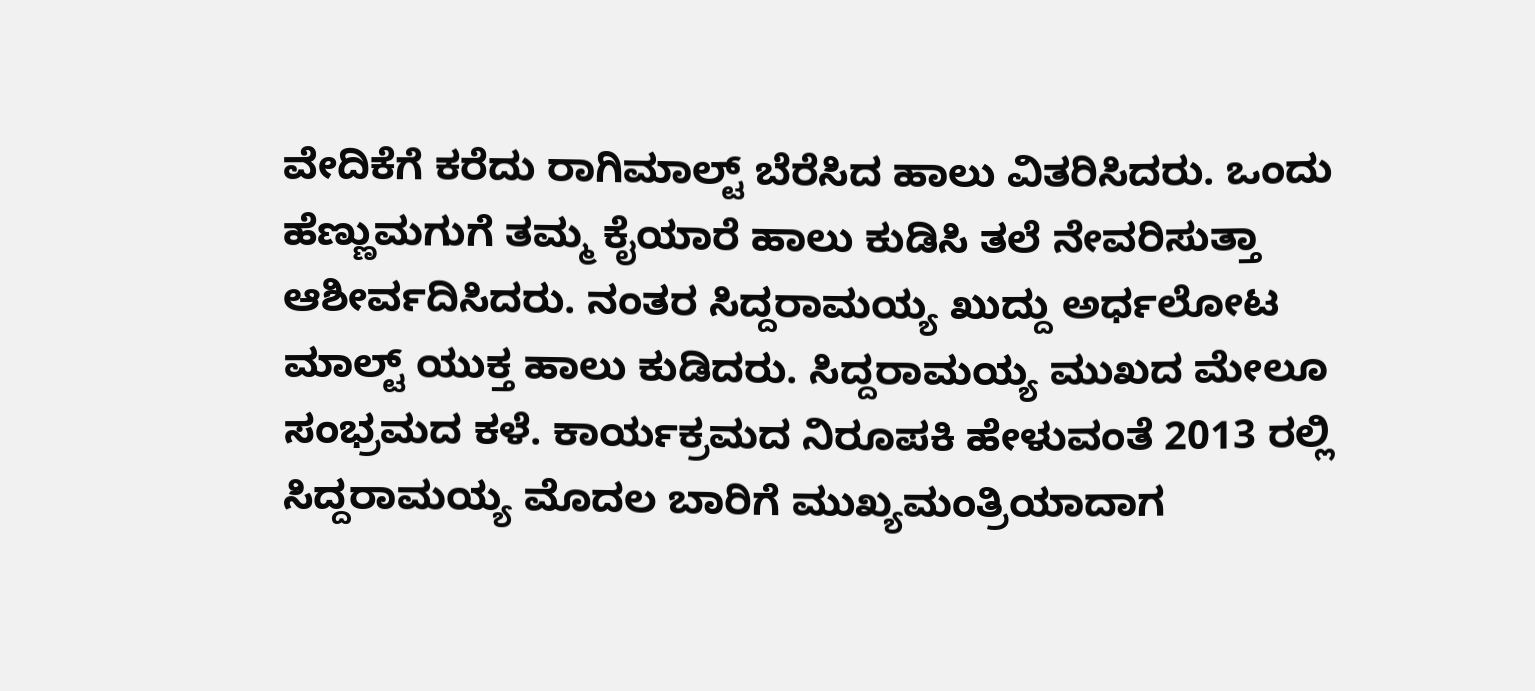ವೇದಿಕೆಗೆ ಕರೆದು ರಾಗಿಮಾಲ್ಟ್ ಬೆರೆಸಿದ ಹಾಲು ವಿತರಿಸಿದರು. ಒಂದು ಹೆಣ್ಣುಮಗುಗೆ ತಮ್ಮ ಕೈಯಾರೆ ಹಾಲು ಕುಡಿಸಿ ತಲೆ ನೇವರಿಸುತ್ತಾ ಆಶೀರ್ವದಿಸಿದರು. ನಂತರ ಸಿದ್ದರಾಮಯ್ಯ ಖುದ್ದು ಅರ್ಧಲೋಟ ಮಾಲ್ಟ್ ಯುಕ್ತ ಹಾಲು ಕುಡಿದರು. ಸಿದ್ದರಾಮಯ್ಯ ಮುಖದ ಮೇಲೂ ಸಂಭ್ರಮದ ಕಳೆ. ಕಾರ್ಯಕ್ರಮದ ನಿರೂಪಕಿ ಹೇಳುವಂತೆ 2013 ರಲ್ಲಿ ಸಿದ್ದರಾಮಯ್ಯ ಮೊದಲ ಬಾರಿಗೆ ಮುಖ್ಯಮಂತ್ರಿಯಾದಾಗ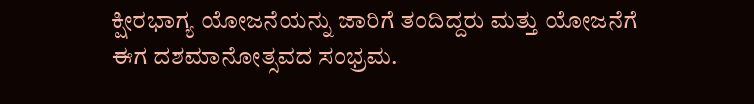ಕ್ಷೀರಭಾಗ್ಯ ಯೋಜನೆಯನ್ನು ಜಾರಿಗೆ ತಂದಿದ್ದರು ಮತ್ತು ಯೋಜನೆಗೆ ಈಗ ದಶಮಾನೋತ್ಸವದ ಸಂಭ್ರಮ.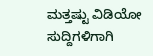ಮತ್ತಷ್ಟು ವಿಡಿಯೋ ಸುದ್ದಿಗಳಿಗಾಗಿ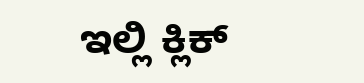ಇಲ್ಲಿ ಕ್ಲಿಕ್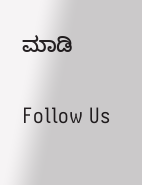ಮಾಡಿ

Follow Us